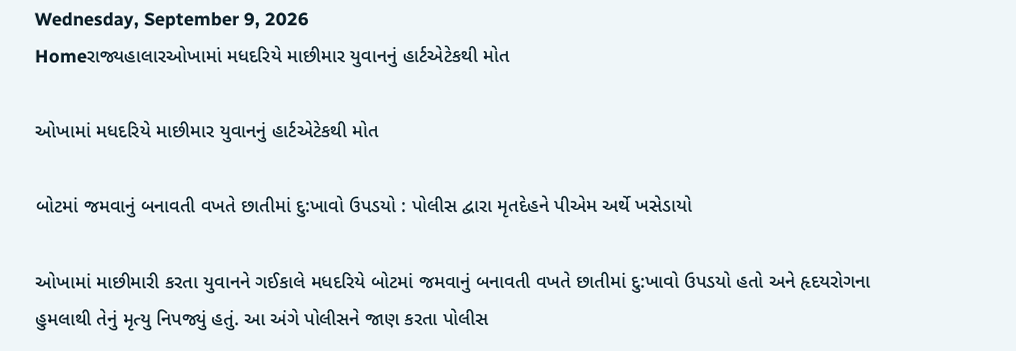Wednesday, September 9, 2026
Homeરાજ્યહાલારઓખામાં મધદરિયે માછીમાર યુવાનનું હાર્ટએટેકથી મોત

ઓખામાં મધદરિયે માછીમાર યુવાનનું હાર્ટએટેકથી મોત

બોટમાં જમવાનું બનાવતી વખતે છાતીમાં દુ:ખાવો ઉપડયો : પોલીસ દ્વારા મૃતદેહને પીએમ અર્થે ખસેડાયો

ઓખામાં માછીમારી કરતા યુવાનને ગઈકાલે મધદરિયે બોટમાં જમવાનું બનાવતી વખતે છાતીમાં દુ:ખાવો ઉપડયો હતો અને હૃદયરોગના હુમલાથી તેનું મૃત્યુ નિપજ્યું હતું. આ અંગે પોલીસને જાણ કરતા પોલીસ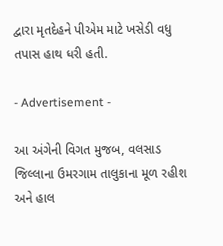દ્વારા મૃતદેહને પીએમ માટે ખસેડી વધુ તપાસ હાથ ધરી હતી.

- Advertisement -

આ અંગેની વિગત મુજબ, વલસાડ જિલ્લાના ઉમરગામ તાલુકાના મૂળ રહીશ અને હાલ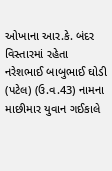ઓખાના આર.કે. બંદર વિસ્તારમાં રહેતા નરેશભાઈ બાબુભાઈ ઘોડી (પટેલ) (ઉ.વ.43) નામના માછીમાર યુવાન ગઈકાલે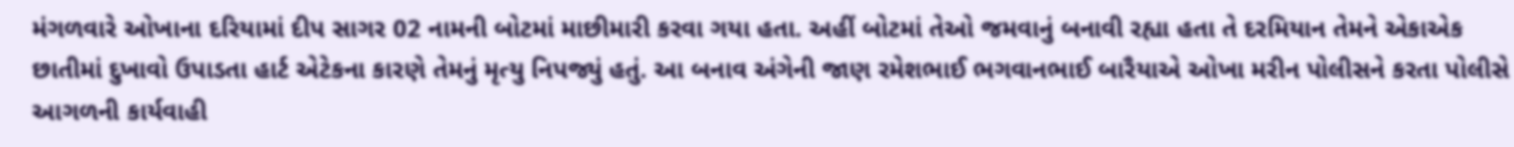મંગળવારે ઓખાના દરિયામાં દીપ સાગર 02 નામની બોટમાં માછીમારી કરવા ગયા હતા. અહીં બોટમાં તેઓ જમવાનું બનાવી રહ્યા હતા તે દરમિયાન તેમને એકાએક છાતીમાં દુખાવો ઉપાડતા હાર્ટ એટેકના કારણે તેમનું મૃત્યુ નિપજ્યું હતું. આ બનાવ અંગેની જાણ રમેશભાઈ ભગવાનભાઈ બારૈયાએ ઓખા મરીન પોલીસને કરતા પોલીસે આગળની કાર્યવાહી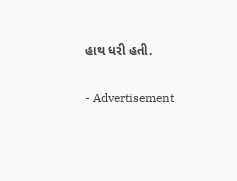હાથ ધરી હતી.

- Advertisement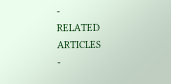-
RELATED ARTICLES
-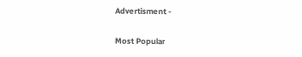Advertisment -

Most Popular